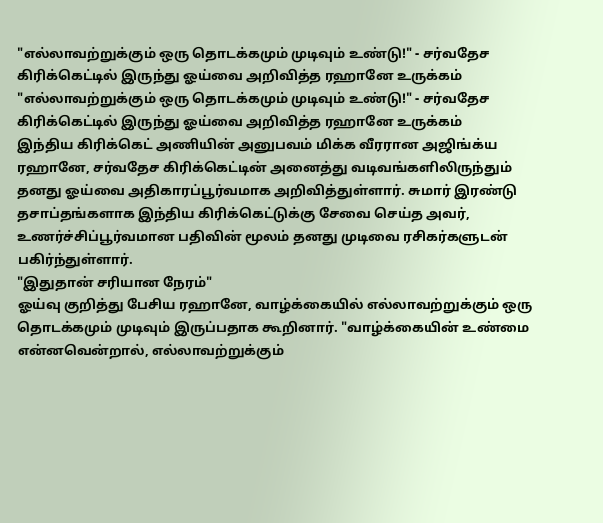"எல்லாவற்றுக்கும் ஒரு தொடக்கமும் முடிவும் உண்டு!" - சர்வதேச கிரிக்கெட்டில் இருந்து ஓய்வை அறிவித்த ரஹானே உருக்கம்
"எல்லாவற்றுக்கும் ஒரு தொடக்கமும் முடிவும் உண்டு!" - சர்வதேச கிரிக்கெட்டில் இருந்து ஓய்வை அறிவித்த ரஹானே உருக்கம்
இந்திய கிரிக்கெட் அணியின் அனுபவம் மிக்க வீரரான அஜிங்க்ய ரஹானே, சர்வதேச கிரிக்கெட்டின் அனைத்து வடிவங்களிலிருந்தும் தனது ஓய்வை அதிகாரப்பூர்வமாக அறிவித்துள்ளார். சுமார் இரண்டு தசாப்தங்களாக இந்திய கிரிக்கெட்டுக்கு சேவை செய்த அவர், உணர்ச்சிப்பூர்வமான பதிவின் மூலம் தனது முடிவை ரசிகர்களுடன் பகிர்ந்துள்ளார்.
"இதுதான் சரியான நேரம்"
ஓய்வு குறித்து பேசிய ரஹானே, வாழ்க்கையில் எல்லாவற்றுக்கும் ஒரு தொடக்கமும் முடிவும் இருப்பதாக கூறினார். "வாழ்க்கையின் உண்மை என்னவென்றால், எல்லாவற்றுக்கும்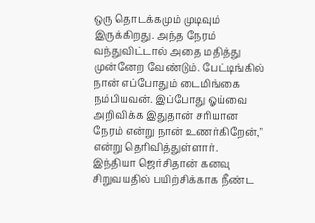ஒரு தொடக்கமும் முடிவும் இருக்கிறது. அந்த நேரம் வந்துவிட்டால் அதை மதித்து முன்னேற வேண்டும். பேட்டிங்கில் நான் எப்போதும் டைமிங்கை நம்பியவன். இப்போது ஓய்வை அறிவிக்க இதுதான் சரியான நேரம் என்று நான் உணர்கிறேன்," என்று தெரிவித்துள்ளார்.
இந்தியா ஜெர்சிதான் கனவு
சிறுவயதில் பயிற்சிக்காக நீண்ட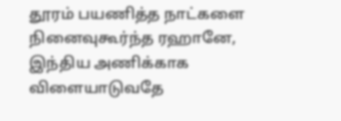தூரம் பயணித்த நாட்களை நினைவுகூர்ந்த ரஹானே, இந்திய அணிக்காக விளையாடுவதே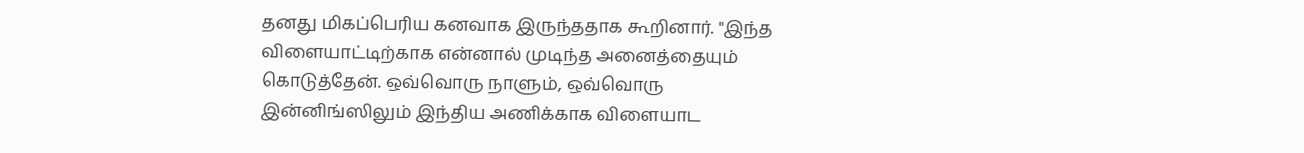தனது மிகப்பெரிய கனவாக இருந்ததாக கூறினார். "இந்த விளையாட்டிற்காக என்னால் முடிந்த அனைத்தையும் கொடுத்தேன். ஒவ்வொரு நாளும், ஒவ்வொரு இன்னிங்ஸிலும் இந்திய அணிக்காக விளையாட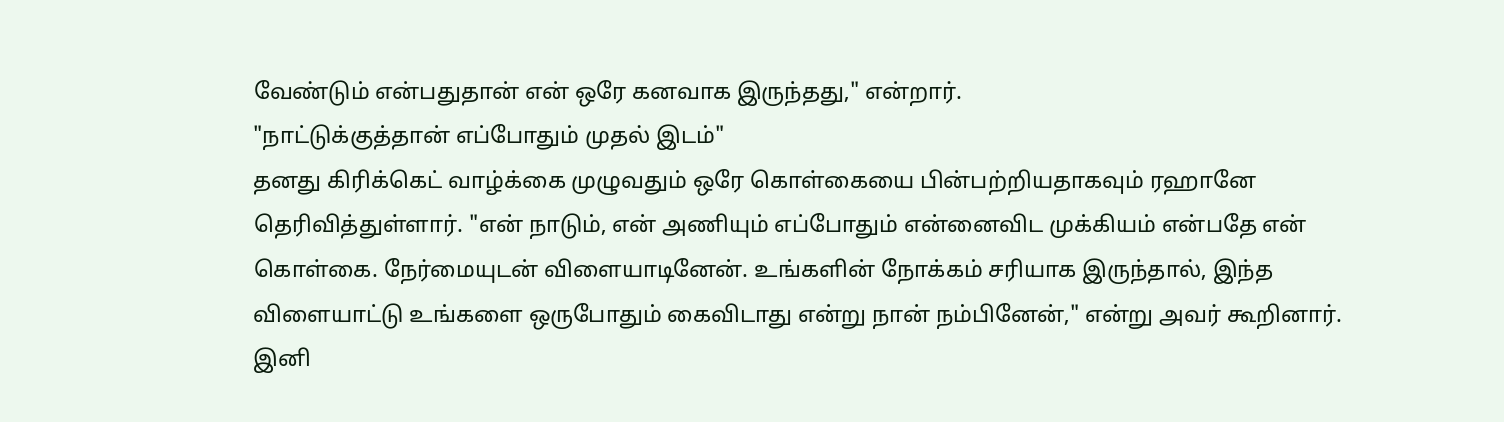வேண்டும் என்பதுதான் என் ஒரே கனவாக இருந்தது," என்றார்.
"நாட்டுக்குத்தான் எப்போதும் முதல் இடம்"
தனது கிரிக்கெட் வாழ்க்கை முழுவதும் ஒரே கொள்கையை பின்பற்றியதாகவும் ரஹானே தெரிவித்துள்ளார். "என் நாடும், என் அணியும் எப்போதும் என்னைவிட முக்கியம் என்பதே என் கொள்கை. நேர்மையுடன் விளையாடினேன். உங்களின் நோக்கம் சரியாக இருந்தால், இந்த விளையாட்டு உங்களை ஒருபோதும் கைவிடாது என்று நான் நம்பினேன்," என்று அவர் கூறினார்.
இனி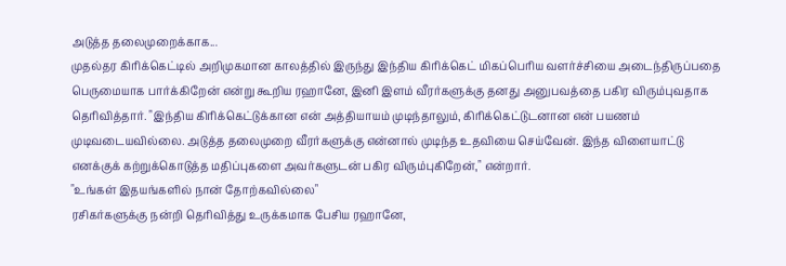அடுத்த தலைமுறைக்காக...
முதல்தர கிரிக்கெட்டில் அறிமுகமான காலத்தில் இருந்து இந்திய கிரிக்கெட் மிகப்பெரிய வளர்ச்சியை அடைந்திருப்பதை பெருமையாக பார்க்கிறேன் என்று கூறிய ரஹானே, இனி இளம் வீரர்களுக்கு தனது அனுபவத்தை பகிர விரும்புவதாக தெரிவித்தார். "இந்திய கிரிக்கெட்டுக்கான என் அத்தியாயம் முடிந்தாலும், கிரிக்கெட்டுடனான என் பயணம் முடிவடையவில்லை. அடுத்த தலைமுறை வீரர்களுக்கு என்னால் முடிந்த உதவியை செய்வேன். இந்த விளையாட்டு எனக்குக் கற்றுக்கொடுத்த மதிப்புகளை அவர்களுடன் பகிர விரும்புகிறேன்," என்றார்.
"உங்கள் இதயங்களில் நான் தோற்கவில்லை"
ரசிகர்களுக்கு நன்றி தெரிவித்து உருக்கமாக பேசிய ரஹானே,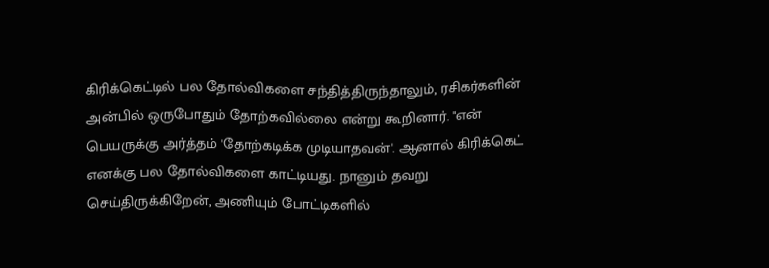கிரிக்கெட்டில் பல தோல்விகளை சந்தித்திருந்தாலும், ரசிகர்களின் அன்பில் ஒருபோதும் தோற்கவில்லை என்று கூறினார். "என் பெயருக்கு அர்த்தம் 'தோற்கடிக்க முடியாதவன்'. ஆனால் கிரிக்கெட் எனக்கு பல தோல்விகளை காட்டியது. நானும் தவறு செய்திருக்கிறேன், அணியும் போட்டிகளில்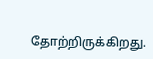தோற்றிருக்கிறது.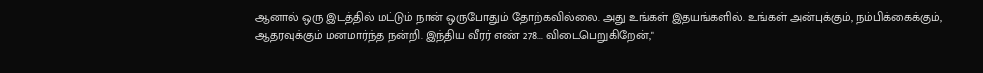ஆனால் ஒரு இடத்தில் மட்டும் நான் ஒருபோதும் தோற்கவில்லை. அது உங்கள் இதயங்களில். உங்கள் அன்புக்கும், நம்பிக்கைக்கும், ஆதரவுக்கும் மனமார்ந்த நன்றி. இந்திய வீரர் எண் 278... விடைபெறுகிறேன்,"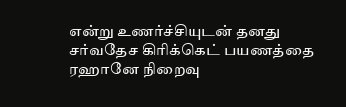என்று உணர்ச்சியுடன் தனது சர்வதேச கிரிக்கெட் பயணத்தை ரஹானே நிறைவு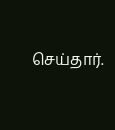செய்தார்.